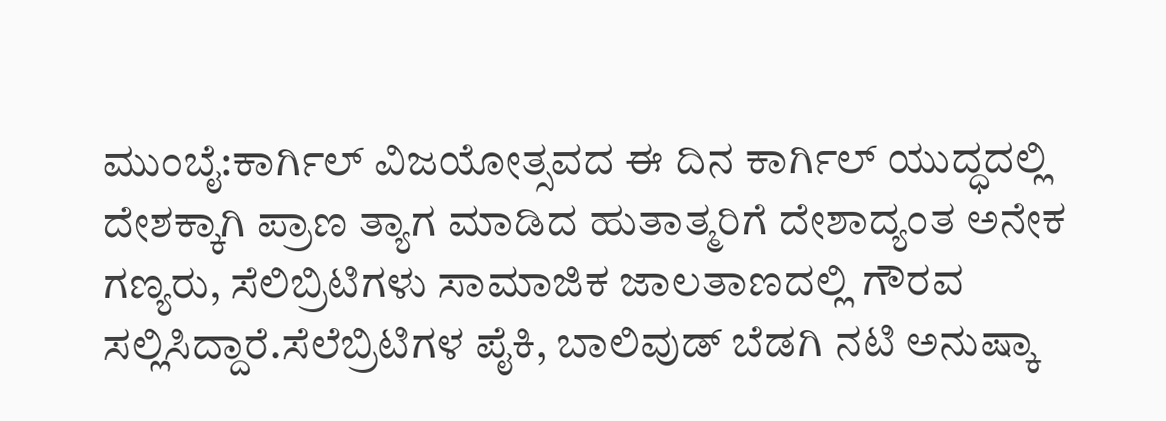ಮುಂಬೈ:ಕಾರ್ಗಿಲ್ ವಿಜಯೋತ್ಸವದ ಈ ದಿನ ಕಾರ್ಗಿಲ್ ಯುದ್ಧದಲ್ಲಿ ದೇಶಕ್ಕಾಗಿ ಪ್ರಾಣ ತ್ಯಾಗ ಮಾಡಿದ ಹುತಾತ್ಮರಿಗೆ ದೇಶಾದ್ಯಂತ ಅನೇಕ ಗಣ್ಯರು, ಸೆಲಿಬ್ರಿಟಿಗಳು ಸಾಮಾಜಿಕ ಜಾಲತಾಣದಲ್ಲಿ ಗೌರವ ಸಲ್ಲಿಸಿದ್ದಾರೆ.ಸೆಲೆಬ್ರಿಟಿಗಳ ಪೈಕಿ, ಬಾಲಿವುಡ್ ಬೆಡಗಿ ನಟಿ ಅನುಷ್ಕಾ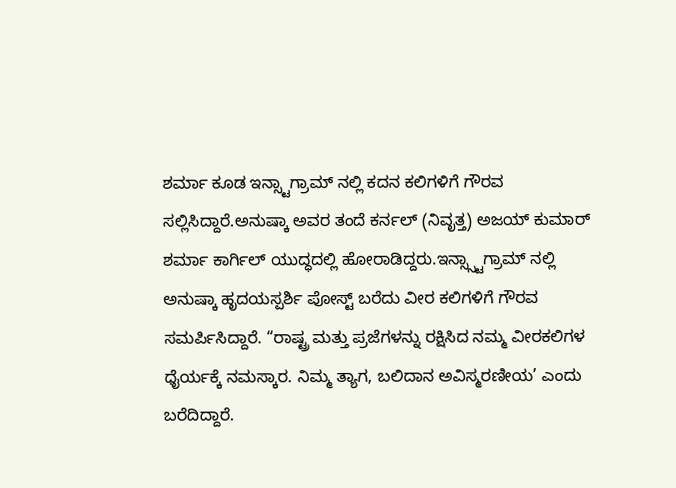ಶರ್ಮಾ ಕೂಡ ಇನ್ಸ್ಟಾಗ್ರಾಮ್ ನಲ್ಲಿ ಕದನ ಕಲಿಗಳಿಗೆ ಗೌರವ ಸಲ್ಲಿಸಿದ್ದಾರೆ.ಅನುಷ್ಕಾ ಅವರ ತಂದೆ ಕರ್ನಲ್ (ನಿವೃತ್ತ) ಅಜಯ್ ಕುಮಾರ್ ಶರ್ಮಾ ಕಾರ್ಗಿಲ್ ಯುದ್ಧದಲ್ಲಿ ಹೋರಾಡಿದ್ದರು.ಇನ್ಸ್ಸ್ಟಾಗ್ರಾಮ್ ನಲ್ಲಿ ಅನುಷ್ಕಾ ಹೃದಯಸ್ಪರ್ಶಿ ಪೋಸ್ಟ್ ಬರೆದು ವೀರ ಕಲಿಗಳಿಗೆ ಗೌರವ ಸಮರ್ಪಿಸಿದ್ದಾರೆ. “ರಾಷ್ಟ್ರ ಮತ್ತು ಪ್ರಜೆಗಳನ್ನು ರಕ್ಷಿಸಿದ ನಮ್ಮ ವೀರಕಲಿಗಳ ಧೈರ್ಯಕ್ಕೆ ನಮಸ್ಕಾರ. ನಿಮ್ಮ ತ್ಯಾಗ, ಬಲಿದಾನ ಅವಿಸ್ಮರಣೀಯ’ ಎಂದು ಬರೆದಿದ್ದಾರೆ.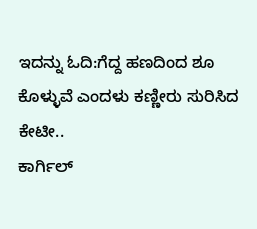ಇದನ್ನು ಓದಿ:ಗೆದ್ದ ಹಣದಿಂದ ಶೂ ಕೊಳ್ಳುವೆ ಎಂದಳು ಕಣ್ಣೀರು ಸುರಿಸಿದ ಕೇಟೀ..
ಕಾರ್ಗಿಲ್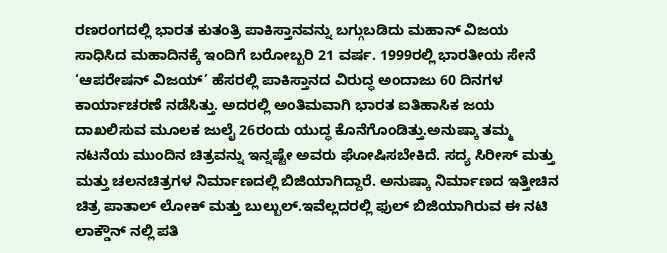ರಣರಂಗದಲ್ಲಿ ಭಾರತ ಕುತಂತ್ರಿ ಪಾಕಿಸ್ತಾನವನ್ನು ಬಗ್ಗುಬಡಿದು ಮಹಾನ್ ವಿಜಯ ಸಾಧಿಸಿದ ಮಹಾದಿನಕ್ಕೆ ಇಂದಿಗೆ ಬರೋಬ್ಬರಿ 21 ವರ್ಷ. 1999ರಲ್ಲಿ ಭಾರತೀಯ ಸೇನೆ ‘ಆಪರೇಷನ್ ವಿಜಯ್’ ಹೆಸರಲ್ಲಿ ಪಾಕಿಸ್ತಾನದ ವಿರುದ್ಧ ಅಂದಾಜು 60 ದಿನಗಳ ಕಾರ್ಯಾಚರಣೆ ನಡೆಸಿತ್ತು. ಅದರಲ್ಲಿ ಅಂತಿಮವಾಗಿ ಭಾರತ ಐತಿಹಾಸಿಕ ಜಯ ದಾಖಲಿಸುವ ಮೂಲಕ ಜುಲೈ 26ರಂದು ಯುದ್ಧ ಕೊನೆಗೊಂಡಿತ್ತು.ಅನುಷ್ಕಾ ತಮ್ಮ ನಟನೆಯ ಮುಂದಿನ ಚಿತ್ರವನ್ನು ಇನ್ನಷ್ಟೇ ಅವರು ಘೋಷಿಸಬೇಕಿದೆ. ಸದ್ಯ ಸಿರೀಸ್ ಮತ್ತು ಮತ್ತು ಚಲನಚಿತ್ರಗಳ ನಿರ್ಮಾಣದಲ್ಲಿ ಬಿಜಿಯಾಗಿದ್ದಾರೆ. ಅನುಷ್ಕಾ ನಿರ್ಮಾಣದ ಇತ್ತೀಚಿನ ಚಿತ್ರ ಪಾತಾಲ್ ಲೋಕ್ ಮತ್ತು ಬುಲ್ಬುಲ್.ಇವೆಲ್ಲದರಲ್ಲಿ ಫುಲ್ ಬಿಜಿಯಾಗಿರುವ ಈ ನಟಿ ಲಾಕ್ಡೌನ್ ನಲ್ಲಿ ಪತಿ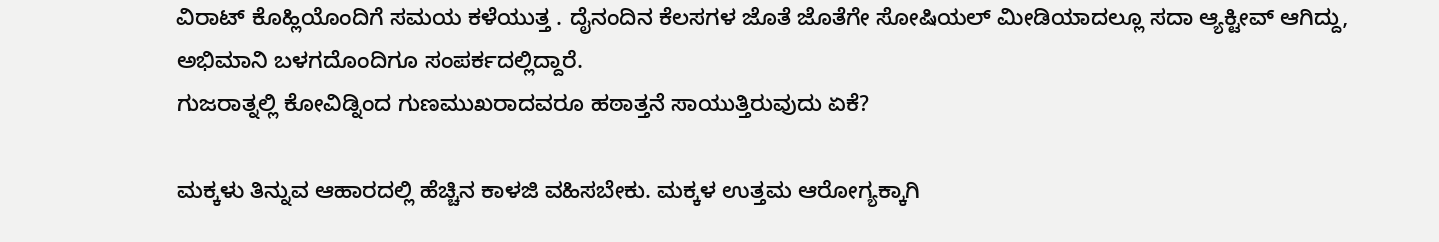ವಿರಾಟ್ ಕೊಹ್ಲಿಯೊಂದಿಗೆ ಸಮಯ ಕಳೆಯುತ್ತ . ದೈನಂದಿನ ಕೆಲಸಗಳ ಜೊತೆ ಜೊತೆಗೇ ಸೋಷಿಯಲ್ ಮೀಡಿಯಾದಲ್ಲೂ ಸದಾ ಆ್ಯಕ್ಟೀವ್ ಆಗಿದ್ದು, ಅಭಿಮಾನಿ ಬಳಗದೊಂದಿಗೂ ಸಂಪರ್ಕದಲ್ಲಿದ್ದಾರೆ.
ಗುಜರಾತ್ನಲ್ಲಿ ಕೋವಿಡ್ನಿಂದ ಗುಣಮುಖರಾದವರೂ ಹಠಾತ್ತನೆ ಸಾಯುತ್ತಿರುವುದು ಏಕೆ?

ಮಕ್ಕಳು ತಿನ್ನುವ ಆಹಾರದಲ್ಲಿ ಹೆಚ್ಚಿನ ಕಾಳಜಿ ವಹಿಸಬೇಕು. ಮಕ್ಕಳ ಉತ್ತಮ ಆರೋಗ್ಯಕ್ಕಾಗಿ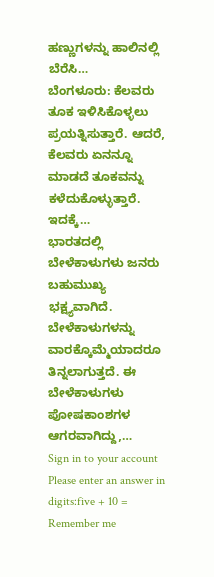ಹಣ್ಣುಗಳನ್ನು ಹಾಲಿನಲ್ಲಿ ಬೆರೆಸಿ…
ಬೆಂಗಳೂರು: ಕೆಲವರು ತೂಕ ಇಳಿಸಿಕೊಳ್ಳಲು ಪ್ರಯತ್ನಿಸುತ್ತಾರೆ. ಆದರೆ, ಕೆಲವರು ಏನನ್ನೂ ಮಾಡದೆ ತೂಕವನ್ನು ಕಳೆದುಕೊಳ್ಳುತ್ತಾರೆ. ಇದಕ್ಕೆ…
ಭಾರತದಲ್ಲಿ ಬೇಳೆಕಾಳುಗಳು ಜನರು ಬಹುಮುಖ್ಯ ಭಕ್ಷ್ಯವಾಗಿದೆ. ಬೇಳೆಕಾಳುಗಳನ್ನು ವಾರಕ್ಕೊಮ್ಮೆಯಾದರೂ ತಿನ್ನಲಾಗುತ್ತದೆ. ಈ ಬೇಳೆಕಾಳುಗಳು ಪೋಷಕಾಂಶಗಳ ಆಗರವಾಗಿದ್ದು,…
Sign in to your account
Please enter an answer in digits:five + 10 =
Remember me